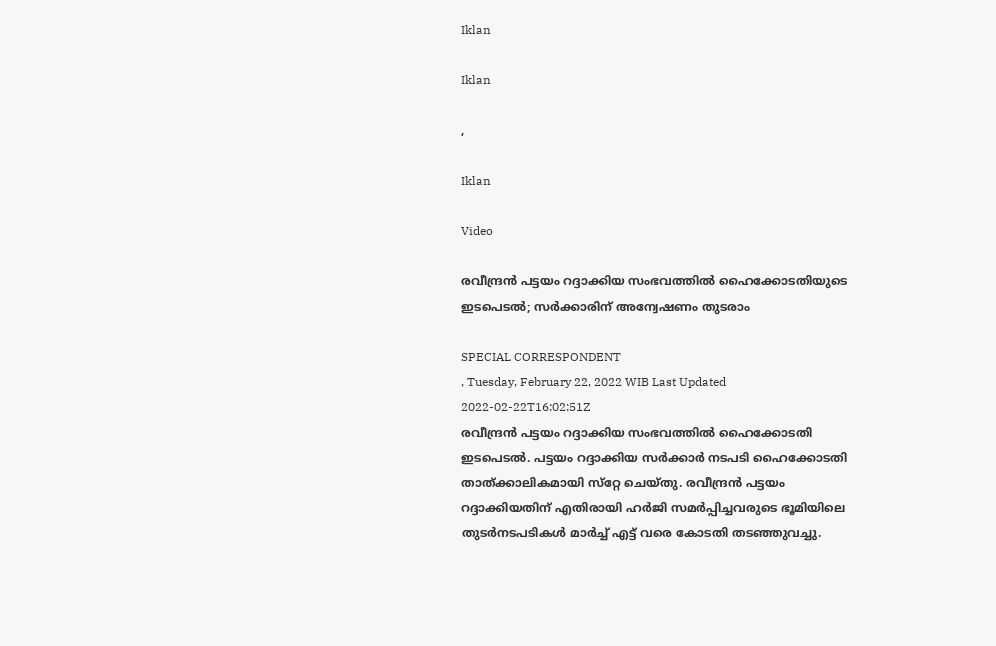Iklan

Iklan

,

Iklan

Video

രവീന്ദ്രന്‍ പട്ടയം റദ്ദാക്കിയ സംഭവത്തിൽ ഹൈക്കോടതിയുടെ ഇടപെടൽ; സര്‍ക്കാരിന് അന്വേഷണം തുടരാം

SPECIAL CORRESPONDENT
, Tuesday, February 22, 2022 WIB Last Updated 2022-02-22T16:02:51Z
രവീന്ദ്രന്‍ പട്ടയം റദ്ദാക്കിയ സംഭവത്തിൽ ഹൈക്കോടതി ഇടപെടൽ. പട്ടയം റദ്ദാക്കിയ സര്‍ക്കാര്‍ നടപടി ഹൈക്കോടതി താത്ക്കാലികമായി സ്‌റ്റേ ചെയ്തു. രവീന്ദ്രന്‍ പട്ടയം റദ്ദാക്കിയതിന് എതിരായി ഹര്‍ജി സമര്‍പ്പിച്ചവരുടെ ഭൂമിയിലെ തുടര്‍നടപടികള്‍ മാര്‍ച്ച് എട്ട് വരെ കോടതി തടഞ്ഞുവച്ചു.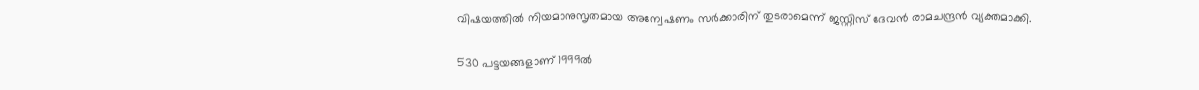വിഷയത്തില്‍ നിയമാനുസൃതമായ അന്വേഷണം സര്‍ക്കാരിന് തുടരാമെന്ന് ജസ്റ്റിസ്‌ ദേവന്‍ രാമചന്ദ്രന്‍ വ്യക്തമാക്കി.

530 പട്ടയങ്ങളാണ് 1999ല്‍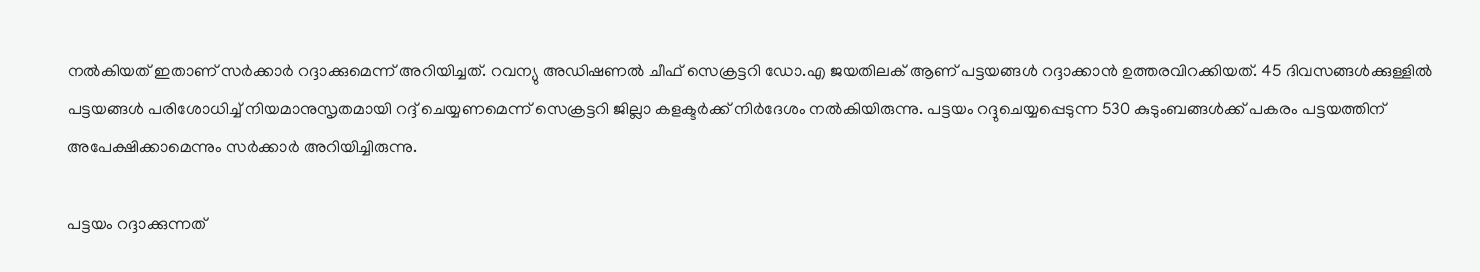നല്‍കിയത് ഇതാണ് സര്‍ക്കാര്‍ റദ്ദാക്കുമെന്ന് അറിയിച്ചത്. റവന്യു അഡിഷണല്‍ ചീഫ് സെക്രട്ടറി ഡോ.എ ജയതിലക് ആണ് പട്ടയങ്ങള്‍ റദ്ദാക്കാന്‍ ഉത്തരവിറക്കിയത്. 45 ദിവസങ്ങള്‍ക്കുള്ളില്‍ പട്ടയങ്ങള്‍ പരിശോധിച്ച് നിയമാനുസൃതമായി റദ്ദ് ചെയ്യണമെന്ന് സെക്രട്ടറി ജില്ലാ കളക്ടര്‍ക്ക് നിര്‍ദേശം നല്‍കിയിരുന്നു. പട്ടയം റദ്ദുചെയ്യപ്പെടുന്ന 530 കുടുംബങ്ങള്‍ക്ക് പകരം പട്ടയത്തിന് അപേക്ഷിക്കാമെന്നും സര്‍ക്കാര്‍ അറിയിച്ചിരുന്നു.

പട്ടയം റദ്ദാക്കുന്നത്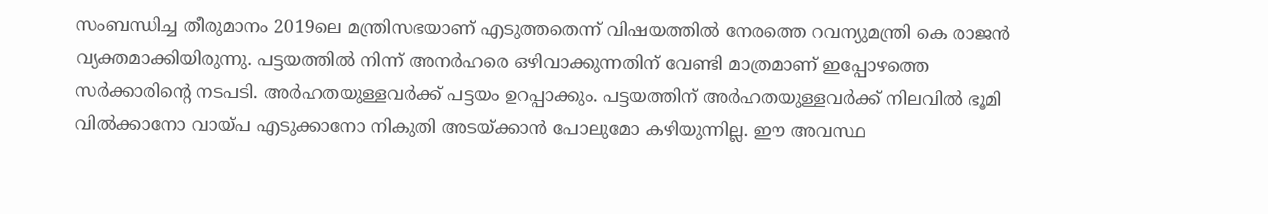സംബന്ധിച്ച തീരുമാനം 2019ലെ മന്ത്രിസഭയാണ് എടുത്തതെന്ന് വിഷയത്തില്‍ നേരത്തെ റവന്യുമന്ത്രി കെ രാജന്‍ വ്യക്തമാക്കിയിരുന്നു. പട്ടയത്തില്‍ നിന്ന് അനര്‍ഹരെ ഒഴിവാക്കുന്നതിന് വേണ്ടി മാത്രമാണ് ഇപ്പോഴത്തെ സര്‍ക്കാരിന്റെ നടപടി. അര്‍ഹതയുള്ളവര്‍ക്ക് പട്ടയം ഉറപ്പാക്കും. പട്ടയത്തിന് അര്‍ഹതയുള്ളവര്‍ക്ക് നിലവില്‍ ഭൂമി വില്‍ക്കാനോ വായ്പ എടുക്കാനോ നികുതി അടയ്ക്കാന്‍ പോലുമോ കഴിയുന്നില്ല. ഈ അവസ്ഥ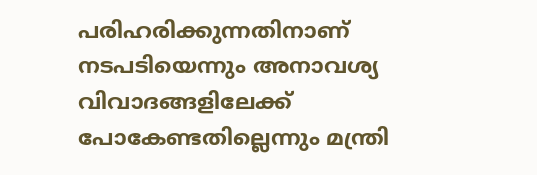പരിഹരിക്കുന്നതിനാണ് നടപടിയെന്നും അനാവശ്യ വിവാദങ്ങളിലേക്ക് പോകേണ്ടതില്ലെന്നും മന്ത്രി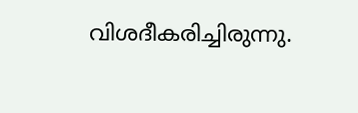വിശദീകരിച്ചിരുന്നു.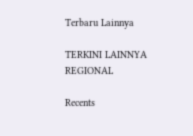Terbaru Lainnya

TERKINI LAINNYA
REGIONAL

Recents